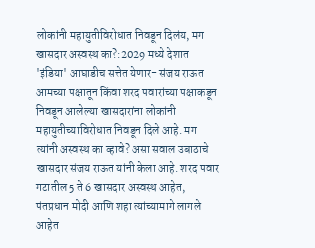लोकांनी महायुतीविरोधात निवडून दिलंय, मग खासदार अस्वस्थ का?:2029 मध्ये देशात 'इंडिया' आघाडीच सत्तेत येणार- संजय राऊत
आमच्या पक्षातून किंवा शरद पवारांच्या पक्षाकडून निवडून आलेल्या खासदारांना लोकांनी महायुतीच्याविरोधात निवडून दिले आहे. मग त्यांनी अस्वस्थ का व्हावे? असा सवाल उबाठाचे खासदार संजय राऊत यांनी केला आहे. शरद पवार गटातील 5 ते 6 खासदार अस्वस्थ आहेत, पंतप्रधान मोदी आणि शहा त्यांच्यामागे लागले आहेत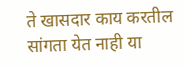ते खासदार काय करतील सांगता येत नाही या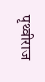पृथ्वीराज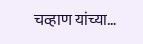चव्हाण यांच्या…